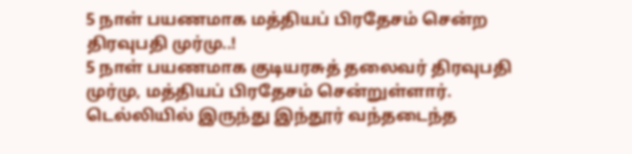5 நாள் பயணமாக மத்தியப் பிரதேசம் சென்ற திரவுபதி முர்மு..!
5 நாள் பயணமாக குடியரசுத் தலைவர் திரவுபதி முர்மு, மத்தியப் பிரதேசம் சென்றுள்ளார். டெல்லியில் இருந்து இந்தூர் வந்தடைந்த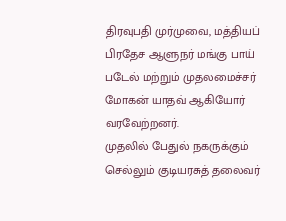திரவுபதி முர்முவை, மத்தியப் பிரதேச ஆளுநர் மங்கு பாய் படேல் மற்றும் முதலமைச்சர் மோகன் யாதவ் ஆகியோர் வரவேற்றனர்.
முதலில் பேதுல் நகருக்கும் செல்லும் குடியரசுத் தலைவர்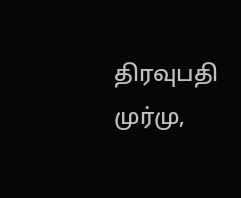திரவுபதி முர்மு,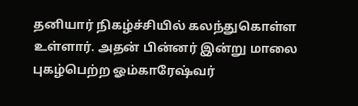தனியார் நிகழ்ச்சியில் கலந்துகொள்ள உள்ளார். அதன் பின்னர் இன்று மாலை புகழ்பெற்ற ஓம்காரேஷ்வர்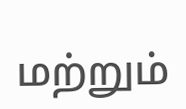மற்றும்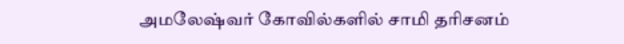அமலேஷ்வர் கோவில்களில் சாமி தரிசனம்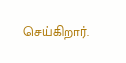செய்கிறார்.